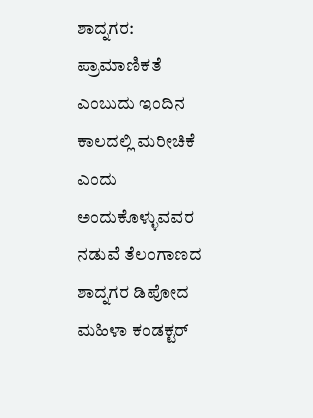ಶಾದ್ನಗರ: ಪ್ರಾಮಾಣಿಕತೆ ಎಂಬುದು ಇಂದಿನ ಕಾಲದಲ್ಲಿ ಮರೀಚಿಕೆ ಎಂದು ಅಂದುಕೊಳ್ಳುವವರ ನಡುವೆ ತೆಲಂಗಾಣದ ಶಾದ್ನಗರ ಡಿಪೋದ ಮಹಿಳಾ ಕಂಡಕ್ಟರ್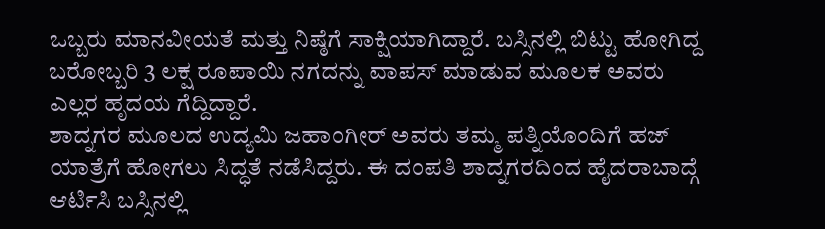ಒಬ್ಬರು ಮಾನವೀಯತೆ ಮತ್ತು ನಿಷ್ಠೆಗೆ ಸಾಕ್ಷಿಯಾಗಿದ್ದಾರೆ. ಬಸ್ಸಿನಲ್ಲಿ ಬಿಟ್ಟು ಹೋಗಿದ್ದ ಬರೋಬ್ಬರಿ 3 ಲಕ್ಷ ರೂಪಾಯಿ ನಗದನ್ನು ವಾಪಸ್ ಮಾಡುವ ಮೂಲಕ ಅವರು ಎಲ್ಲರ ಹೃದಯ ಗೆದ್ದಿದ್ದಾರೆ.
ಶಾದ್ನಗರ ಮೂಲದ ಉದ್ಯಮಿ ಜಹಾಂಗೀರ್ ಅವರು ತಮ್ಮ ಪತ್ನಿಯೊಂದಿಗೆ ಹಜ್ ಯಾತ್ರೆಗೆ ಹೋಗಲು ಸಿದ್ಧತೆ ನಡೆಸಿದ್ದರು. ಈ ದಂಪತಿ ಶಾದ್ನಗರದಿಂದ ಹೈದರಾಬಾದ್ಗೆ ಆರ್ಟಿಸಿ ಬಸ್ಸಿನಲ್ಲಿ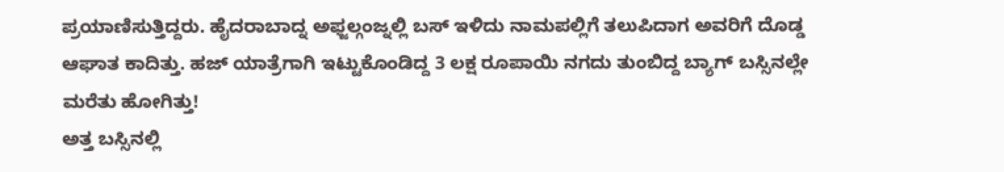ಪ್ರಯಾಣಿಸುತ್ತಿದ್ದರು. ಹೈದರಾಬಾದ್ನ ಅಫ್ಜಲ್ಗಂಜ್ನಲ್ಲಿ ಬಸ್ ಇಳಿದು ನಾಮಪಲ್ಲಿಗೆ ತಲುಪಿದಾಗ ಅವರಿಗೆ ದೊಡ್ಡ ಆಘಾತ ಕಾದಿತ್ತು. ಹಜ್ ಯಾತ್ರೆಗಾಗಿ ಇಟ್ಟುಕೊಂಡಿದ್ದ 3 ಲಕ್ಷ ರೂಪಾಯಿ ನಗದು ತುಂಬಿದ್ದ ಬ್ಯಾಗ್ ಬಸ್ಸಿನಲ್ಲೇ ಮರೆತು ಹೋಗಿತ್ತು!
ಅತ್ತ ಬಸ್ಸಿನಲ್ಲಿ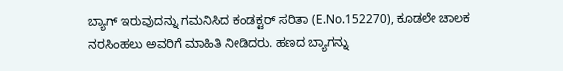ಬ್ಯಾಗ್ ಇರುವುದನ್ನು ಗಮನಿಸಿದ ಕಂಡಕ್ಟರ್ ಸರಿತಾ (E.No.152270), ಕೂಡಲೇ ಚಾಲಕ ನರಸಿಂಹಲು ಅವರಿಗೆ ಮಾಹಿತಿ ನೀಡಿದರು. ಹಣದ ಬ್ಯಾಗನ್ನು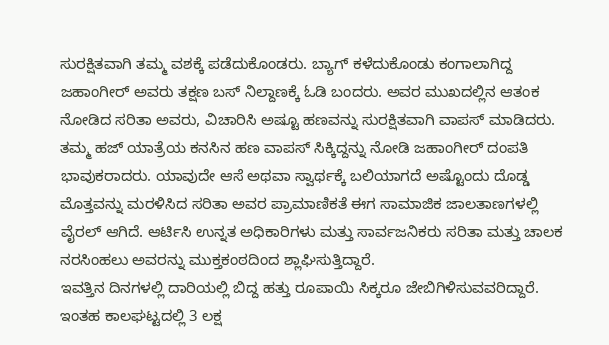ಸುರಕ್ಷಿತವಾಗಿ ತಮ್ಮ ವಶಕ್ಕೆ ಪಡೆದುಕೊಂಡರು. ಬ್ಯಾಗ್ ಕಳೆದುಕೊಂಡು ಕಂಗಾಲಾಗಿದ್ದ ಜಹಾಂಗೀರ್ ಅವರು ತಕ್ಷಣ ಬಸ್ ನಿಲ್ದಾಣಕ್ಕೆ ಓಡಿ ಬಂದರು. ಅವರ ಮುಖದಲ್ಲಿನ ಆತಂಕ ನೋಡಿದ ಸರಿತಾ ಅವರು, ವಿಚಾರಿಸಿ ಅಷ್ಟೂ ಹಣವನ್ನು ಸುರಕ್ಷಿತವಾಗಿ ವಾಪಸ್ ಮಾಡಿದರು.
ತಮ್ಮ ಹಜ್ ಯಾತ್ರೆಯ ಕನಸಿನ ಹಣ ವಾಪಸ್ ಸಿಕ್ಕಿದ್ದನ್ನು ನೋಡಿ ಜಹಾಂಗೀರ್ ದಂಪತಿ ಭಾವುಕರಾದರು. ಯಾವುದೇ ಆಸೆ ಅಥವಾ ಸ್ವಾರ್ಥಕ್ಕೆ ಬಲಿಯಾಗದೆ ಅಷ್ಟೊಂದು ದೊಡ್ಡ ಮೊತ್ತವನ್ನು ಮರಳಿಸಿದ ಸರಿತಾ ಅವರ ಪ್ರಾಮಾಣಿಕತೆ ಈಗ ಸಾಮಾಜಿಕ ಜಾಲತಾಣಗಳಲ್ಲಿ ವೈರಲ್ ಆಗಿದೆ. ಆರ್ಟಿಸಿ ಉನ್ನತ ಅಧಿಕಾರಿಗಳು ಮತ್ತು ಸಾರ್ವಜನಿಕರು ಸರಿತಾ ಮತ್ತು ಚಾಲಕ ನರಸಿಂಹಲು ಅವರನ್ನು ಮುಕ್ತಕಂಠದಿಂದ ಶ್ಲಾಘಿಸುತ್ತಿದ್ದಾರೆ.
ಇವತ್ತಿನ ದಿನಗಳಲ್ಲಿ ದಾರಿಯಲ್ಲಿ ಬಿದ್ದ ಹತ್ತು ರೂಪಾಯಿ ಸಿಕ್ಕರೂ ಜೇಬಿಗಿಳಿಸುವವರಿದ್ದಾರೆ. ಇಂತಹ ಕಾಲಘಟ್ಟದಲ್ಲಿ 3 ಲಕ್ಷ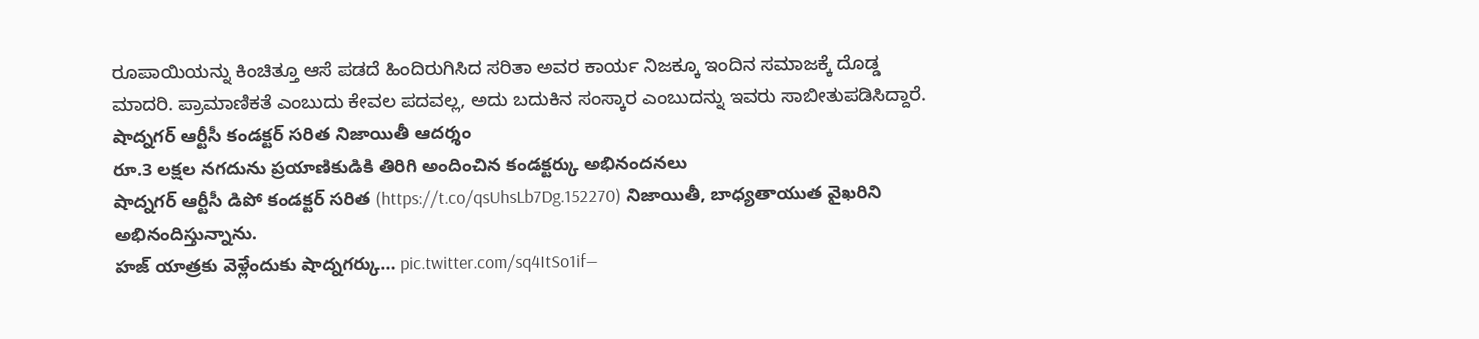ರೂಪಾಯಿಯನ್ನು ಕಿಂಚಿತ್ತೂ ಆಸೆ ಪಡದೆ ಹಿಂದಿರುಗಿಸಿದ ಸರಿತಾ ಅವರ ಕಾರ್ಯ ನಿಜಕ್ಕೂ ಇಂದಿನ ಸಮಾಜಕ್ಕೆ ದೊಡ್ಡ ಮಾದರಿ. ಪ್ರಾಮಾಣಿಕತೆ ಎಂಬುದು ಕೇವಲ ಪದವಲ್ಲ, ಅದು ಬದುಕಿನ ಸಂಸ್ಕಾರ ಎಂಬುದನ್ನು ಇವರು ಸಾಬೀತುಪಡಿಸಿದ್ದಾರೆ.
షాద్నగర్ ఆర్టీసీ కండక్టర్ సరిత నిజాయితీ ఆదర్శం
రూ.3 లక్షల నగదును ప్రయాణికుడికి తిరిగి అందించిన కండక్టర్కు అభినందనలు
షాద్నగర్ ఆర్టీసీ డిపో కండక్టర్ సరిత (https://t.co/qsUhsLb7Dg.152270) నిజాయితీ, బాధ్యతాయుత వైఖరిని అభినందిస్తున్నాను.
హజ్ యాత్రకు వెళ్లేందుకు షాద్నగర్కు… pic.twitter.com/sq4ItSo1if—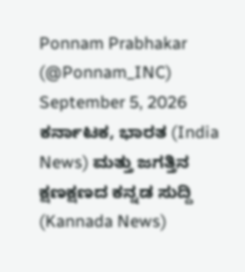Ponnam Prabhakar (@Ponnam_INC) September 5, 2026
ಕರ್ನಾಟಕ, ಭಾರತ (India News) ಮತ್ತು ಜಗತ್ತಿನ ಕ್ಷಣಕ್ಷಣದ ಕನ್ನಡ ಸುದ್ದಿ (Kannada News)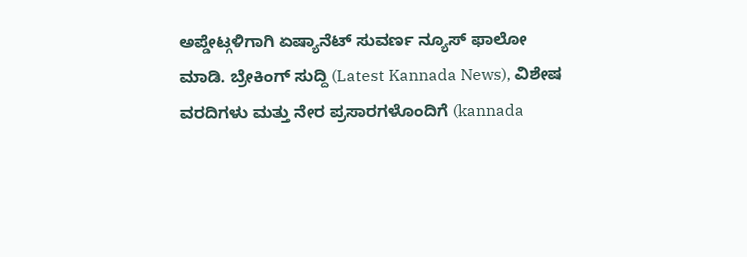ಅಪ್ಡೇಟ್ಗಳಿಗಾಗಿ ಏಷ್ಯಾನೆಟ್ ಸುವರ್ಣ ನ್ಯೂಸ್ ಫಾಲೋ ಮಾಡಿ. ಬ್ರೇಕಿಂಗ್ ಸುದ್ದಿ (Latest Kannada News), ವಿಶೇಷ ವರದಿಗಳು ಮತ್ತು ನೇರ ಪ್ರಸಾರಗಳೊಂದಿಗೆ (kannada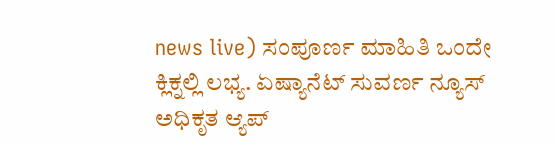news live) ಸಂಪೂರ್ಣ ಮಾಹಿತಿ ಒಂದೇ ಕ್ಲಿಕ್ನಲ್ಲಿ ಲಭ್ಯ. ಏಷ್ಯಾನೆಟ್ ಸುವರ್ಣ ನ್ಯೂಸ್ ಅಧಿಕೃತ ಆ್ಯಪ್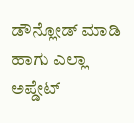ಡೌನ್ಲೋಡ್ ಮಾಡಿ ಹಾಗು ಎಲ್ಲಾ ಅಪ್ಡೇಟ್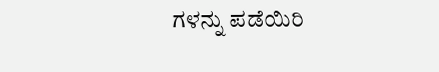ಗಳನ್ನು ಪಡೆಯಿರಿ